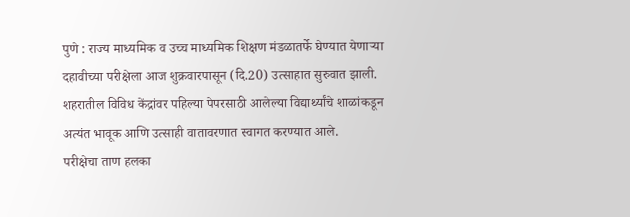पुणे : राज्य माध्यमिक व उच्च माध्यमिक शिक्षण मंडळातर्फे घेण्यात येणाऱ्या दहावीच्या परीक्षेला आज शुक्रवारपासून (दि.20) उत्साहात सुरुवात झाली. शहरातील विविध केंद्रांवर पहिल्या पेपरसाठी आलेल्या विद्यार्थ्यांचे शाळांकडून अत्यंत भावूक आणि उत्साही वातावरणात स्वागत करण्यात आले.
परीक्षेचा ताण हलका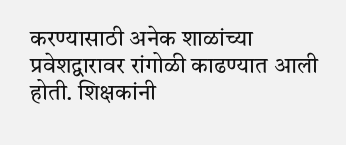करण्यासाठी अनेक शाळांच्या प्रवेशद्वारावर रांगोळी काढण्यात आली होती. शिक्षकांनी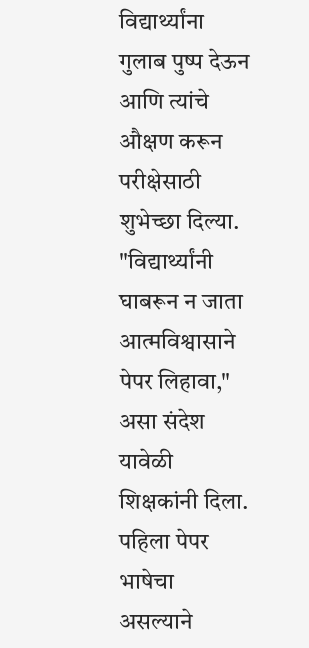विद्यार्थ्यांना गुलाब पुष्प देऊन आणि त्यांचे औक्षण करून परीक्षेसाठी शुभेच्छा दिल्या. "विद्यार्थ्यांनी घाबरून न जाता आत्मविश्वासाने पेपर लिहावा," असा संदेश यावेळी शिक्षकांनी दिला.
पहिला पेपर भाषेचा असल्याने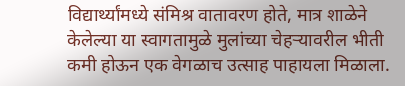विद्यार्थ्यांमध्ये संमिश्र वातावरण होते, मात्र शाळेने केलेल्या या स्वागतामुळे मुलांच्या चेहऱ्यावरील भीती कमी होऊन एक वेगळाच उत्साह पाहायला मिळाला.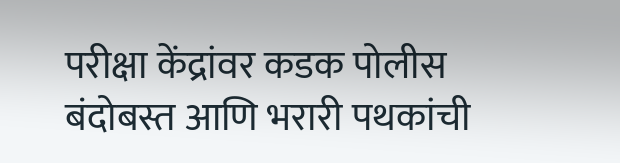परीक्षा केंद्रांवर कडक पोलीस बंदोबस्त आणि भरारी पथकांची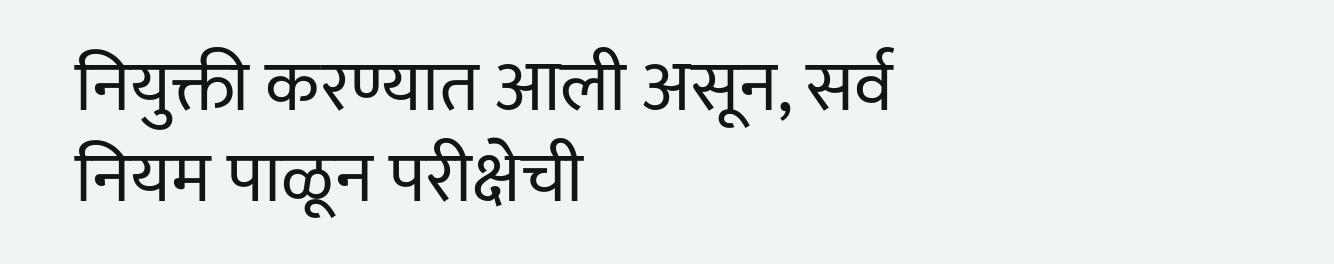नियुक्ती करण्यात आली असून, सर्व नियम पाळून परीक्षेची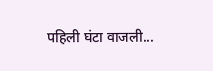पहिली घंटा वाजली...